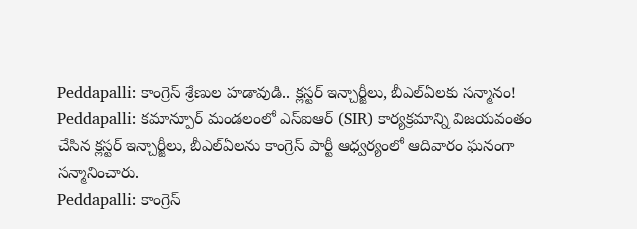Peddapalli: కాంగ్రెస్ శ్రేణుల హడావుడి.. క్లస్టర్ ఇన్చార్జీలు, బీఎల్ఏలకు సన్మానం!
Peddapalli: కమాన్పూర్ మండలంలో ఎస్ఐఆర్ (SIR) కార్యక్రమాన్ని విజయవంతం చేసిన క్లస్టర్ ఇన్చార్జీలు, బీఎల్ఏలను కాంగ్రెస్ పార్టీ ఆధ్వర్యంలో ఆదివారం ఘనంగా సన్మానించారు.
Peddapalli: కాంగ్రెస్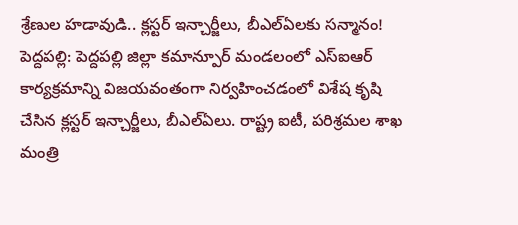శ్రేణుల హడావుడి.. క్లస్టర్ ఇన్చార్జీలు, బీఎల్ఏలకు సన్మానం!
పెద్దపల్లి: పెద్దపల్లి జిల్లా కమాన్పూర్ మండలంలో ఎస్ఐఆర్ కార్యక్రమాన్ని విజయవంతంగా నిర్వహించడంలో విశేష కృషి చేసిన క్లస్టర్ ఇన్చార్జీలు, బీఎల్ఏలు. రాష్ట్ర ఐటీ, పరిశ్రమల శాఖ మంత్రి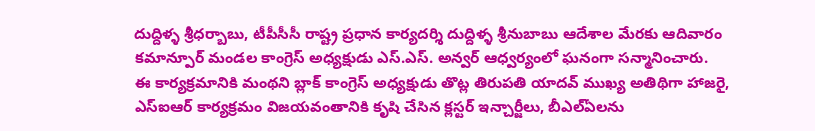దుద్దిళ్ళ శ్రీధర్బాబు, టీపీసీసీ రాష్ట్ర ప్రధాన కార్యదర్శి దుద్దిళ్ళ శ్రీనుబాబు ఆదేశాల మేరకు ఆదివారం కమాన్పూర్ మండల కాంగ్రెస్ అధ్యక్షుడు ఎస్.ఎస్. అన్వర్ ఆధ్వర్యంలో ఘనంగా సన్మానించారు.
ఈ కార్యక్రమానికి మంథని బ్లాక్ కాంగ్రెస్ అధ్యక్షుడు తొట్ల తిరుపతి యాదవ్ ముఖ్య అతిథిగా హాజరై, ఎస్ఐఆర్ కార్యక్రమం విజయవంతానికి కృషి చేసిన క్లస్టర్ ఇన్చార్జీలు, బీఎల్ఏలను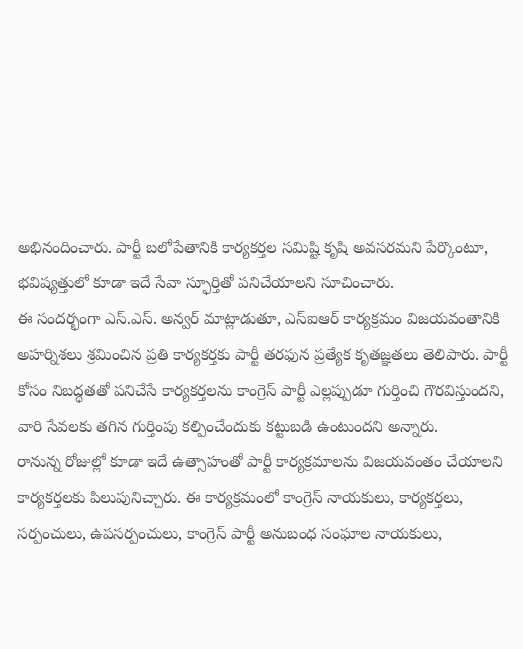అభినందించారు. పార్టీ బలోపేతానికి కార్యకర్తల సమిష్టి కృషి అవసరమని పేర్కొంటూ, భవిష్యత్తులో కూడా ఇదే సేవా స్ఫూర్తితో పనిచేయాలని సూచించారు.
ఈ సందర్భంగా ఎస్.ఎస్. అన్వర్ మాట్లాడుతూ, ఎస్ఐఆర్ కార్యక్రమం విజయవంతానికి అహర్నిశలు శ్రమించిన ప్రతి కార్యకర్తకు పార్టీ తరఫున ప్రత్యేక కృతజ్ఞతలు తెలిపారు. పార్టీ కోసం నిబద్ధతతో పనిచేసే కార్యకర్తలను కాంగ్రెస్ పార్టీ ఎల్లప్పుడూ గుర్తించి గౌరవిస్తుందని, వారి సేవలకు తగిన గుర్తింపు కల్పించేందుకు కట్టుబడి ఉంటుందని అన్నారు.
రానున్న రోజుల్లో కూడా ఇదే ఉత్సాహంతో పార్టీ కార్యక్రమాలను విజయవంతం చేయాలని కార్యకర్తలకు పిలుపునిచ్చారు. ఈ కార్యక్రమంలో కాంగ్రెస్ నాయకులు, కార్యకర్తలు, సర్పంచులు, ఉపసర్పంచులు, కాంగ్రెస్ పార్టీ అనుబంధ సంఘాల నాయకులు,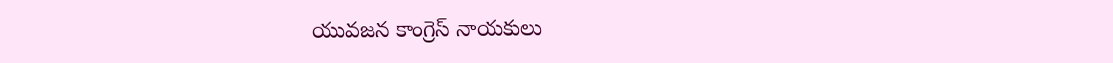యువజన కాంగ్రెస్ నాయకులు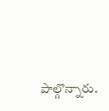పాల్గొన్నారు.